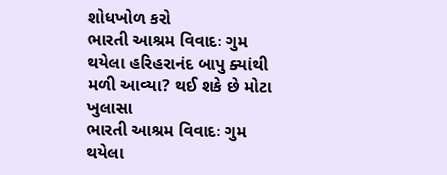શોધખોળ કરો
ભારતી આશ્રમ વિવાદઃ ગુમ થયેલા હરિહરાનંદ બાપુ ક્યાંથી મળી આવ્યા? થઈ શકે છે મોટા ખુલાસા
ભારતી આશ્રમ વિવાદઃ ગુમ થયેલા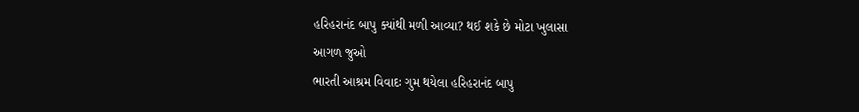હરિહરાનંદ બાપુ ક્યાંથી મળી આવ્યા? થઈ શકે છે મોટા ખુલાસા
આગળ જુઓ
ભારતી આશ્રમ વિવાદઃ ગુમ થયેલા હરિહરાનંદ બાપુ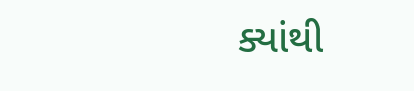ક્યાંથી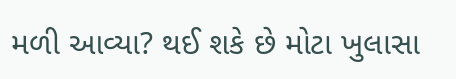મળી આવ્યા? થઈ શકે છે મોટા ખુલાસા